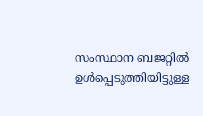സംസ്ഥാന ബജറ്റിൽ ഉൾപ്പെടുത്തിയിട്ടുള്ള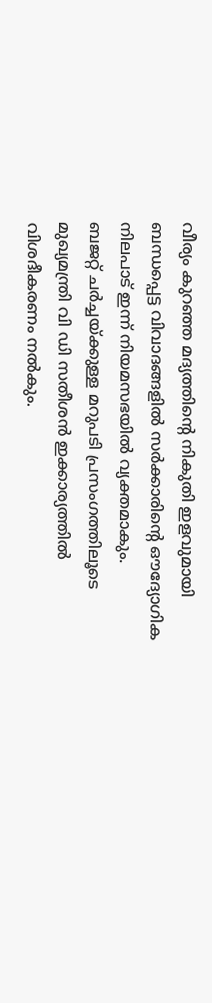വീര്യം കുറഞ്ഞ മദ്യത്തിന്റെ നികുതി ഇളവുമായി ബന്ധപ്പെട്ട വിവാദങ്ങളിൽ സർക്കാരിന്റെ ഔദ്യോഗിക നിലപാട് ഇന്ന് നിയമസഭയിൽ വ്യക്തമാകും.
ബജറ്റ് ചർച്ചയ്ക്കുള്ള മറുപടി പ്രസംഗത്തിലൂടെ മുഖ്യമന്ത്രി വി ഡി സതീശൻ ഇക്കാര്യത്തിൽ വിശദീകരണം നൽകും.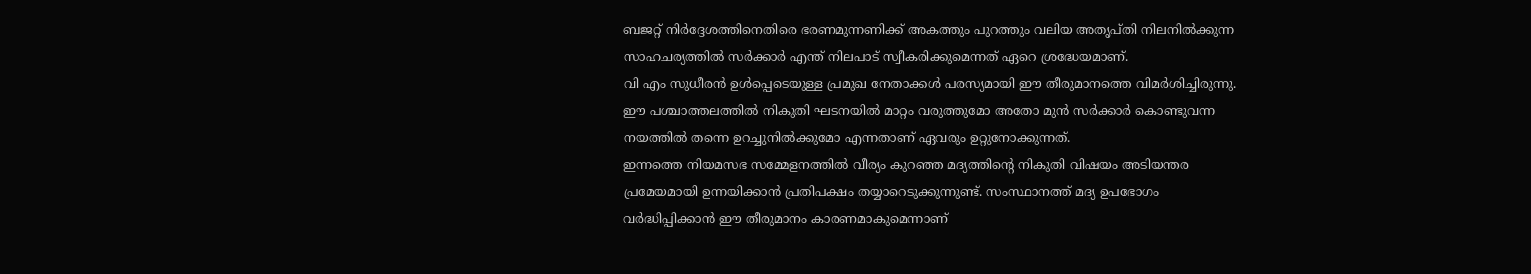ബജറ്റ് നിർദ്ദേശത്തിനെതിരെ ഭരണമുന്നണിക്ക് അകത്തും പുറത്തും വലിയ അതൃപ്തി നിലനിൽക്കുന്ന സാഹചര്യത്തിൽ സർക്കാർ എന്ത് നിലപാട് സ്വീകരിക്കുമെന്നത് ഏറെ ശ്രദ്ധേയമാണ്.
വി എം സുധീരൻ ഉൾപ്പെടെയുള്ള പ്രമുഖ നേതാക്കൾ പരസ്യമായി ഈ തീരുമാനത്തെ വിമർശിച്ചിരുന്നു. ഈ പശ്ചാത്തലത്തിൽ നികുതി ഘടനയിൽ മാറ്റം വരുത്തുമോ അതോ മുൻ സർക്കാർ കൊണ്ടുവന്ന നയത്തിൽ തന്നെ ഉറച്ചുനിൽക്കുമോ എന്നതാണ് ഏവരും ഉറ്റുനോക്കുന്നത്.
ഇന്നത്തെ നിയമസഭ സമ്മേളനത്തിൽ വീര്യം കുറഞ്ഞ മദ്യത്തിന്റെ നികുതി വിഷയം അടിയന്തര പ്രമേയമായി ഉന്നയിക്കാൻ പ്രതിപക്ഷം തയ്യാറെടുക്കുന്നുണ്ട്. സംസ്ഥാനത്ത് മദ്യ ഉപഭോഗം വർദ്ധിപ്പിക്കാൻ ഈ തീരുമാനം കാരണമാകുമെന്നാണ്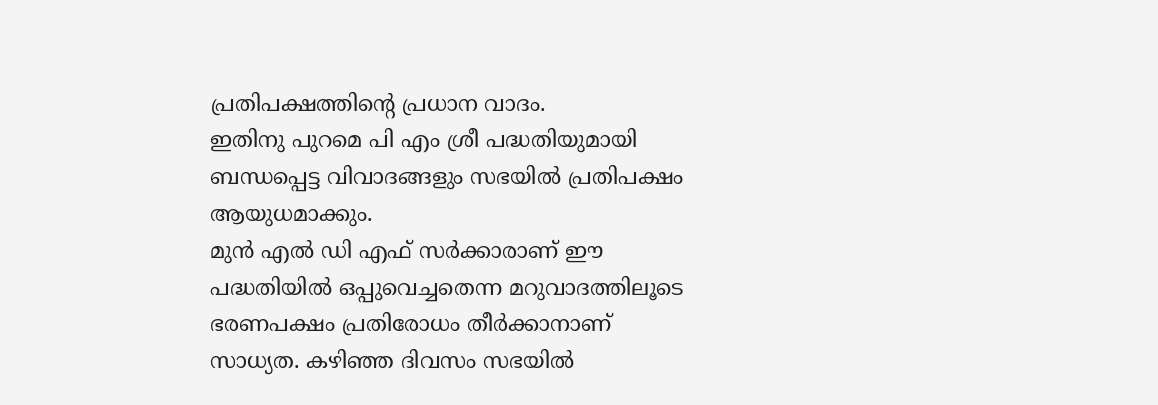പ്രതിപക്ഷത്തിന്റെ പ്രധാന വാദം.
ഇതിനു പുറമെ പി എം ശ്രീ പദ്ധതിയുമായി ബന്ധപ്പെട്ട വിവാദങ്ങളും സഭയിൽ പ്രതിപക്ഷം ആയുധമാക്കും.
മുൻ എൽ ഡി എഫ് സർക്കാരാണ് ഈ പദ്ധതിയിൽ ഒപ്പുവെച്ചതെന്ന മറുവാദത്തിലൂടെ ഭരണപക്ഷം പ്രതിരോധം തീർക്കാനാണ് സാധ്യത. കഴിഞ്ഞ ദിവസം സഭയിൽ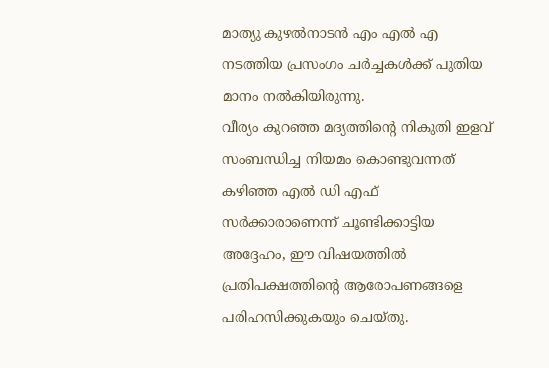മാത്യു കുഴൽനാടൻ എം എൽ എ നടത്തിയ പ്രസംഗം ചർച്ചകൾക്ക് പുതിയ മാനം നൽകിയിരുന്നു.
വീര്യം കുറഞ്ഞ മദ്യത്തിന്റെ നികുതി ഇളവ് സംബന്ധിച്ച നിയമം കൊണ്ടുവന്നത് കഴിഞ്ഞ എൽ ഡി എഫ് സർക്കാരാണെന്ന് ചൂണ്ടിക്കാട്ടിയ അദ്ദേഹം, ഈ വിഷയത്തിൽ പ്രതിപക്ഷത്തിന്റെ ആരോപണങ്ങളെ പരിഹസിക്കുകയും ചെയ്തു.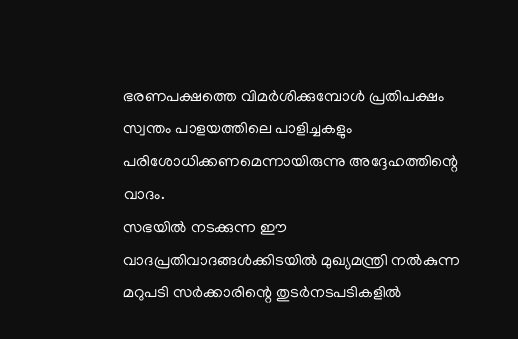ഭരണപക്ഷത്തെ വിമർശിക്കുമ്പോൾ പ്രതിപക്ഷം സ്വന്തം പാളയത്തിലെ പാളിച്ചകളും പരിശോധിക്കണമെന്നായിരുന്നു അദ്ദേഹത്തിന്റെ വാദം.
സഭയിൽ നടക്കുന്ന ഈ വാദപ്രതിവാദങ്ങൾക്കിടയിൽ മുഖ്യമന്ത്രി നൽകുന്ന മറുപടി സർക്കാരിന്റെ തുടർനടപടികളിൽ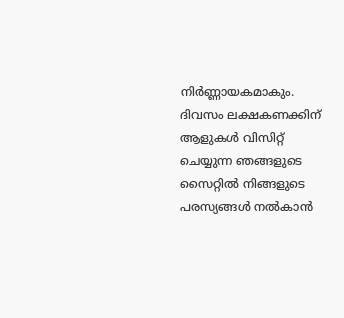നിർണ്ണായകമാകും.
ദിവസം ലക്ഷകണക്കിന് ആളുകൾ വിസിറ്റ് ചെയ്യുന്ന ഞങ്ങളുടെ സൈറ്റിൽ നിങ്ങളുടെ പരസ്യങ്ങൾ നൽകാൻ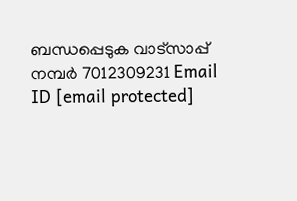ബന്ധപ്പെടുക വാട്സാപ്പ് നമ്പർ 7012309231 Email ID [email protected]